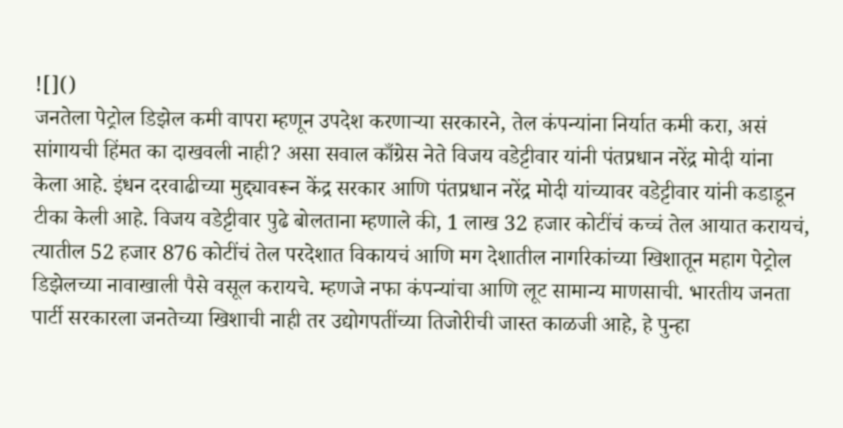![]()
जनतेला पेट्रोल डिझेल कमी वापरा म्हणून उपदेश करणाऱ्या सरकारने, तेल कंपन्यांना निर्यात कमी करा, असं सांगायची हिंमत का दाखवली नाही? असा सवाल काँग्रेस नेते विजय वडेट्टीवार यांनी पंतप्रधान नरेंद्र मोदी यांना केला आहे. इंधन दरवाढीच्या मुद्द्यावरून केंद्र सरकार आणि पंतप्रधान नरेंद्र मोदी यांच्यावर वडेट्टीवार यांनी कडाडून टीका केली आहे. विजय वडेट्टीवार पुढे बोलताना म्हणाले की, 1 लाख 32 हजार कोटींचं कच्चं तेल आयात करायचं, त्यातील 52 हजार 876 कोटींचं तेल परदेशात विकायचं आणि मग देशातील नागरिकांच्या खिशातून महाग पेट्रोल डिझेलच्या नावाखाली पैसे वसूल करायचे. म्हणजे नफा कंपन्यांचा आणि लूट सामान्य माणसाची. भारतीय जनता पार्टी सरकारला जनतेच्या खिशाची नाही तर उद्योगपतींच्या तिजोरीची जास्त काळजी आहे, हे पुन्हा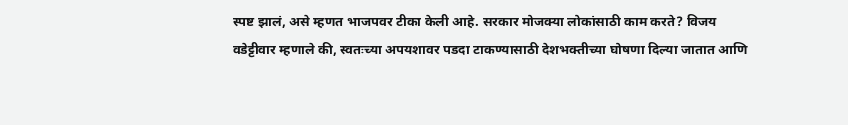स्पष्ट झालं, असे म्हणत भाजपवर टीका केली आहे. सरकार मोजक्या लोकांसाठी काम करते? विजय वडेट्टीवार म्हणाले की, स्वतःच्या अपयशावर पडदा टाकण्यासाठी देशभक्तीच्या घोषणा दिल्या जातात आणि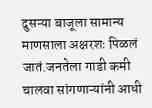दुसऱ्या बाजूला सामान्य माणसाला अक्षरशः पिळलं जातं.जनतेला गाडी कमी चालवा सांगणाऱ्यांनी आधी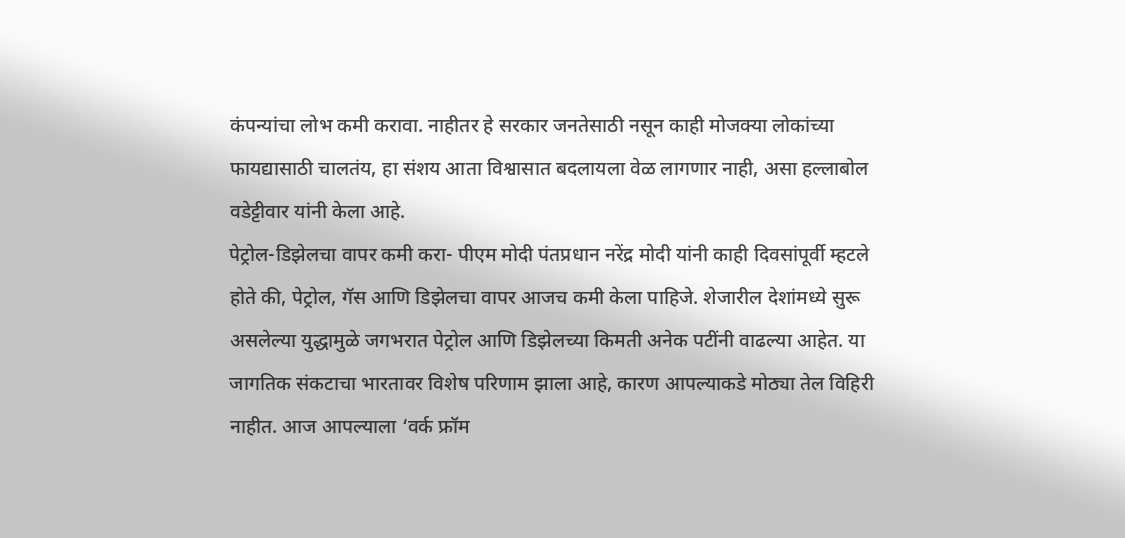कंपन्यांचा लोभ कमी करावा. नाहीतर हे सरकार जनतेसाठी नसून काही मोजक्या लोकांच्या फायद्यासाठी चालतंय, हा संशय आता विश्वासात बदलायला वेळ लागणार नाही, असा हल्लाबोल वडेट्टीवार यांनी केला आहे.
पेट्रोल-डिझेलचा वापर कमी करा- पीएम मोदी पंतप्रधान नरेंद्र मोदी यांनी काही दिवसांपूर्वी म्हटले होते की, पेट्रोल, गॅस आणि डिझेलचा वापर आजच कमी केला पाहिजे. शेजारील देशांमध्ये सुरू असलेल्या युद्धामुळे जगभरात पेट्रोल आणि डिझेलच्या किमती अनेक पटींनी वाढल्या आहेत. या जागतिक संकटाचा भारतावर विशेष परिणाम झाला आहे, कारण आपल्याकडे मोठ्या तेल विहिरी नाहीत. आज आपल्याला ‘वर्क फ्रॉम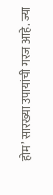होम’ सारख्या उपायांची गरज आहे. ज्या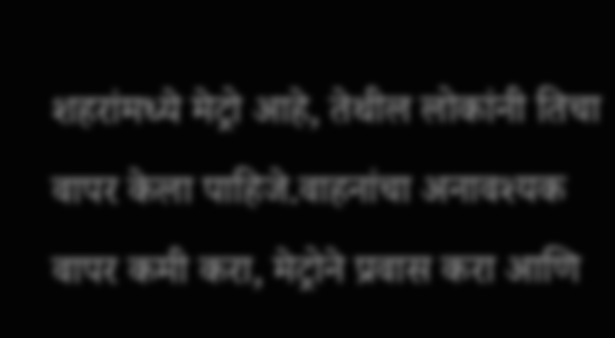शहरांमध्ये मेट्रो आहे, तेथील लोकांनी तिचा वापर केला पाहिजे.वाहनांचा अनावश्यक वापर कमी करा, मेट्रोने प्रवास करा आणि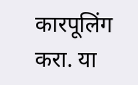कारपूलिंग करा. या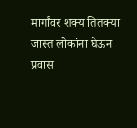मार्गांवर शक्य तितक्या जास्त लोकांना घेऊन प्रवास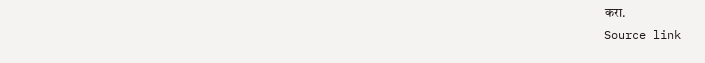करा.
Source link